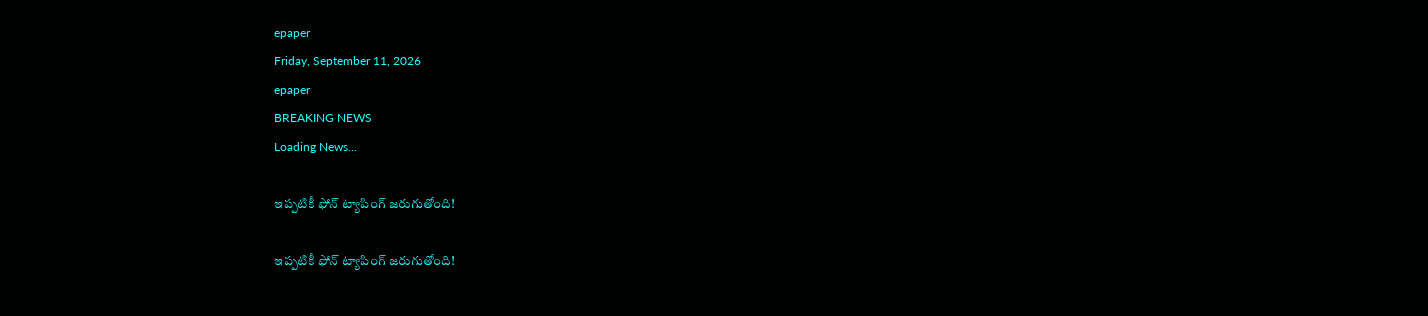epaper
Friday, September 11, 2026
epaper
BREAKING NEWS
Loading News...

ఇప్పటికీ ఫోన్ ట్యాపింగ్ జరుగుతోంది!

ఇప్పటికీ ఫోన్ ట్యాపింగ్ జరుగుతోంది!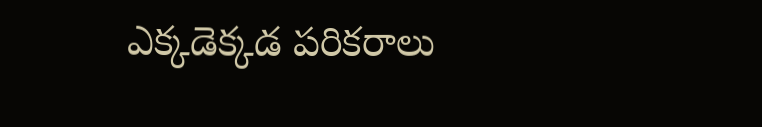ఎక్కడెక్కడ పరికరాలు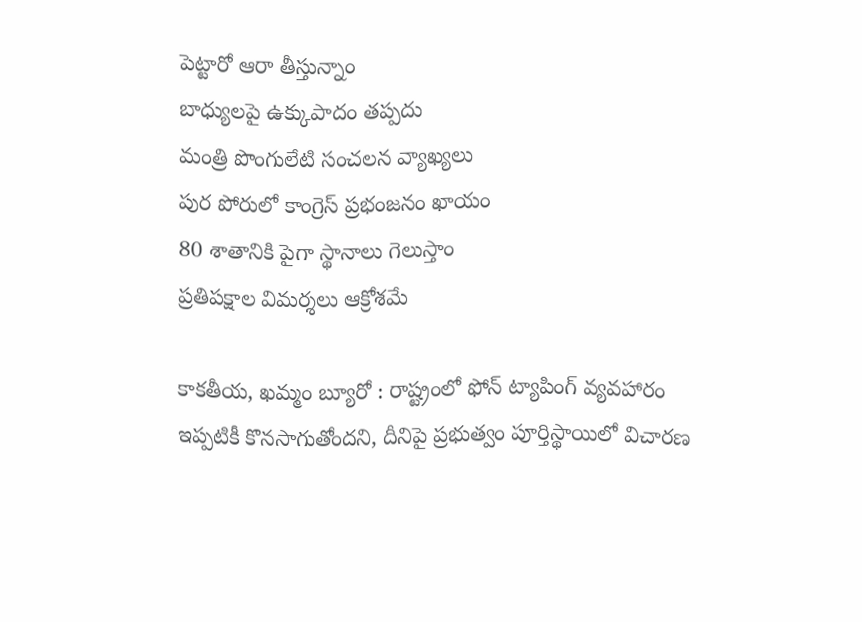పెట్టారో ఆరా తీస్తున్నాం
బాధ్యులపై ఉక్కుపాదం తప్పదు
మంత్రి పొంగులేటి సంచలన వ్యాఖ్యలు
పుర పోరులో కాంగ్రెస్ ప్రభంజనం ఖాయం
80 శాతానికి పైగా స్థానాలు గెలుస్తాం
ప్రతిపక్షాల విమర్శలు ఆక్రోశమే

కాకతీయ, ఖమ్మం బ్యూరో : రాష్ట్రంలో ఫోన్ ట్యాపింగ్ వ్యవహారం ఇప్పటికీ కొనసాగుతోందని, దీనిపై ప్రభుత్వం పూర్తిస్థాయిలో విచారణ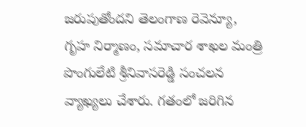జరుపుతోందని తెలంగాణ రెవెన్యూ, గృహ నిర్మాణం, సమాచార శాఖల మంత్రి పొంగులేటి శ్రీనివాసరెడ్డి సంచలన వ్యాఖ్యలు చేశారు. గతంలో జరిగిన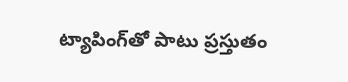ట్యాపింగ్‌తో పాటు ప్రస్తుతం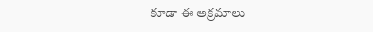కూడా ఈ అక్రమాలు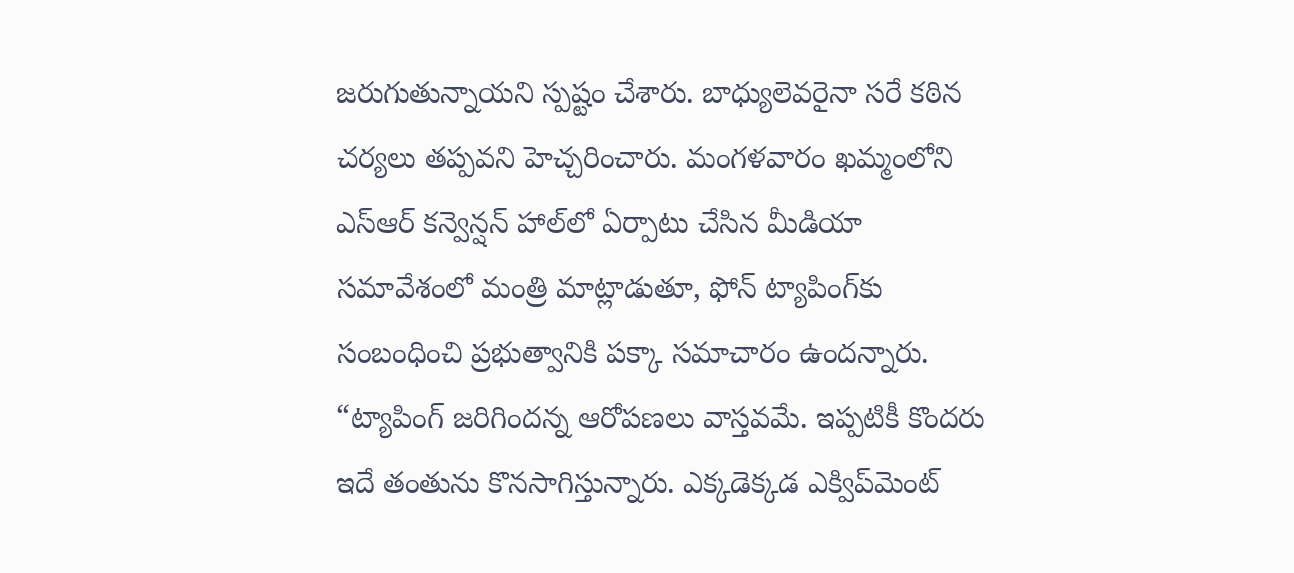జరుగుతున్నాయని స్పష్టం చేశారు. బాధ్యులెవరైనా సరే కఠిన చర్యలు తప్పవని హెచ్చరించారు. మంగళవారం ఖమ్మంలోని ఎస్ఆర్ కన్వెన్షన్ హాల్‌లో ఏర్పాటు చేసిన మీడియా సమావేశంలో మంత్రి మాట్లాడుతూ, ఫోన్ ట్యాపింగ్‌కు సంబంధించి ప్రభుత్వానికి పక్కా సమాచారం ఉందన్నారు. “ట్యాపింగ్ జరిగిందన్న ఆరోపణలు వాస్తవమే. ఇప్పటికీ కొందరు ఇదే తంతును కొనసాగిస్తున్నారు. ఎక్కడెక్కడ ఎక్విప్‌మెంట్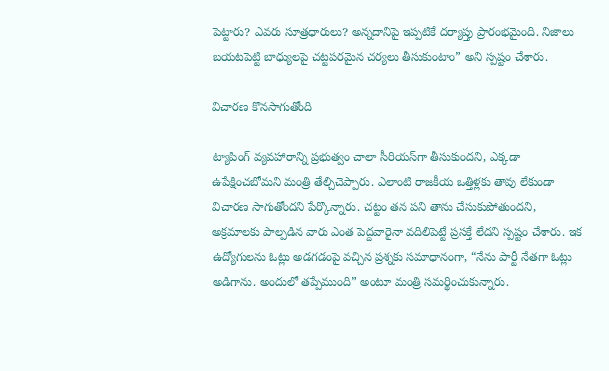పెట్టారు? ఎవరు సూత్రధారులు? అన్నదానిపై ఇప్పటికే దర్యాప్తు ప్రారంభమైంది. నిజాలు బయటపెట్టి బాధ్యులపై చట్టపరమైన చర్యలు తీసుకుంటాం” అని స్పష్టం చేశారు.

విచారణ కొనసాగుతోంది

ట్యాపింగ్ వ్యవహారాన్ని ప్రభుత్వం చాలా సీరియస్‌గా తీసుకుందని, ఎక్కడా ఉపేక్షించబోమని మంత్రి తేల్చిచెప్పారు. ఎలాంటి రాజకీయ ఒత్తిళ్లకు తావు లేకుండా విచారణ సాగుతోందని పేర్కొన్నారు. చట్టం తన పని తాను చేసుకుపోతుందని, అక్రమాలకు పాల్పడిన వారు ఎంత పెద్దవారైనా వదిలిపెట్టే ప్రసక్తే లేదని స్పష్టం చేశారు. ఇక ఉద్యోగులను ఓట్లు అడగడంపై వచ్చిన ప్రశ్నకు సమాధానంగా, “నేను పార్టీ నేతగా ఓట్లు అడిగాను. అందులో తప్పేముంది” అంటూ మంత్రి సమర్థించుకున్నారు.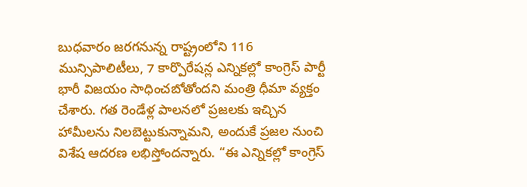బుధవారం జరగనున్న రాష్ట్రంలోని 116 మున్సిపాలిటీలు, 7 కార్పొరేషన్ల ఎన్నికల్లో కాంగ్రెస్ పార్టీ భారీ విజయం సాధించబోతోందని మంత్రి ధీమా వ్యక్తం చేశారు. గత రెండేళ్ల పాలనలో ప్రజలకు ఇచ్చిన హామీలను నిలబెట్టుకున్నామని, అందుకే ప్రజల నుంచి విశేష ఆదరణ లభిస్తోందన్నారు. “ఈ ఎన్నికల్లో కాంగ్రెస్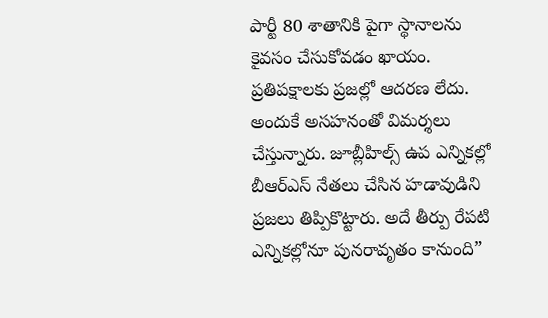పార్టీ 80 శాతానికి పైగా స్థానాలను కైవసం చేసుకోవడం ఖాయం. ప్రతిపక్షాలకు ప్రజల్లో ఆదరణ లేదు. అందుకే అసహనంతో విమర్శలు చేస్తున్నారు. జూబ్లీహిల్స్ ఉప ఎన్నికల్లో బీఆర్ఎస్ నేతలు చేసిన హడావుడిని ప్రజలు తిప్పికొట్టారు. అదే తీర్పు రేపటి ఎన్నికల్లోనూ పునరావృతం కానుంది”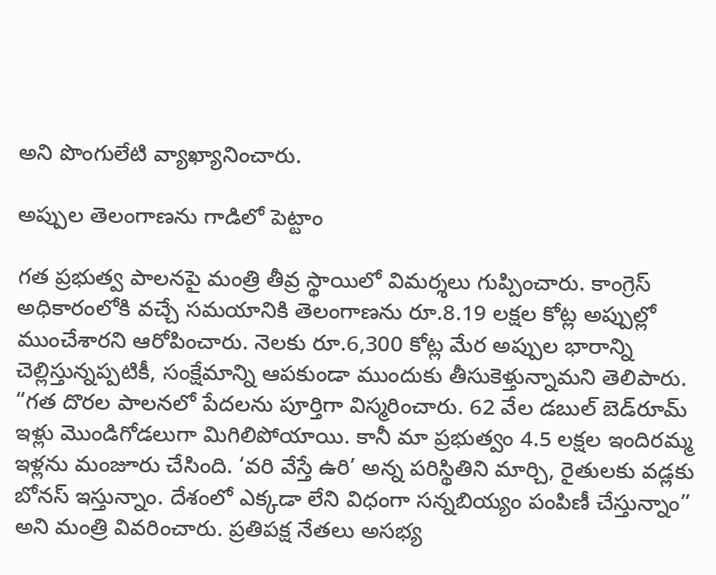అని పొంగులేటి వ్యాఖ్యానించారు.

అప్పుల తెలంగాణను గాడిలో పెట్టాం

గత ప్రభుత్వ పాలనపై మంత్రి తీవ్ర స్థాయిలో విమర్శలు గుప్పించారు. కాంగ్రెస్ అధికారంలోకి వచ్చే సమయానికి తెలంగాణను రూ.8.19 లక్షల కోట్ల అప్పుల్లో ముంచేశారని ఆరోపించారు. నెలకు రూ.6,300 కోట్ల మేర అప్పుల భారాన్ని చెల్లిస్తున్నప్పటికీ, సంక్షేమాన్ని ఆపకుండా ముందుకు తీసుకెళ్తున్నామని తెలిపారు. “గత దొరల పాలనలో పేదలను పూర్తిగా విస్మరించారు. 62 వేల డబుల్ బెడ్‌రూమ్ ఇళ్లు మొండిగోడలుగా మిగిలిపోయాయి. కానీ మా ప్రభుత్వం 4.5 లక్షల ఇందిరమ్మ ఇళ్లను మంజూరు చేసింది. ‘వరి వేస్తే ఉరి’ అన్న పరిస్థితిని మార్చి, రైతులకు వడ్లకు బోనస్ ఇస్తున్నాం. దేశంలో ఎక్కడా లేని విధంగా సన్నబియ్యం పంపిణీ చేస్తున్నాం” అని మంత్రి వివరించారు. ప్రతిపక్ష నేతలు అసభ్య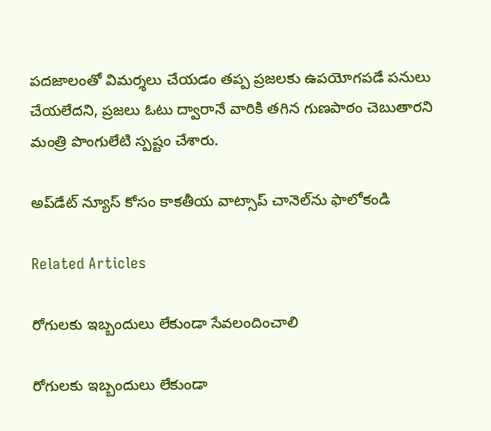పదజాలంతో విమర్శలు చేయడం తప్ప ప్రజలకు ఉపయోగపడే పనులు చేయలేదని, ప్రజలు ఓటు ద్వారానే వారికి తగిన గుణపాఠం చెబుతారని మంత్రి పొంగులేటి స్పష్టం చేశారు.

అప్‌డేట్ న్యూస్ కోసం కాక‌తీయ వాట్సాప్ చానెల్‌ను ఫాలోకండి

Related Articles

రోగులకు ఇబ్బందులు లేకుండా సేవలందించాలి

రోగులకు ఇబ్బందులు లేకుండా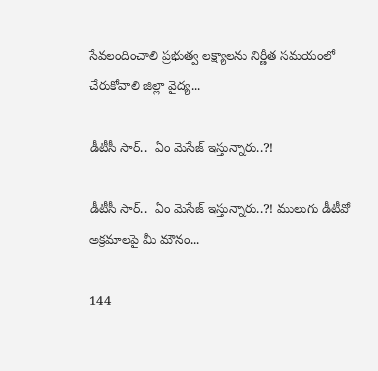సేవలందించాలి ప్రభుత్వ లక్ష్యాలను నిర్ణీత సమయంలో చేరుకోవాలి జిల్లా వైద్య...

డీటీసీ సార్‌..  ఏం మెసేజ్ ఇస్తున్నారు..?!

డీటీసీ సార్‌..  ఏం మెసేజ్ ఇస్తున్నారు..?! ములుగు డీటీవో అక్ర‌మాల‌పై మీ మౌనం...

144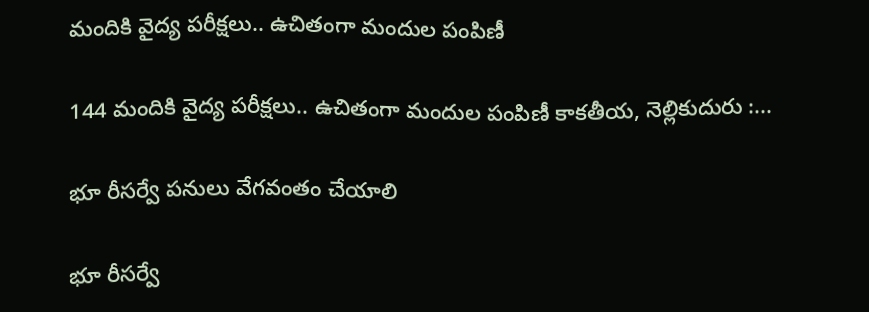మందికి వైద్య పరీక్షలు.. ఉచితంగా మందుల పంపిణీ

144 మందికి వైద్య పరీక్షలు.. ఉచితంగా మందుల పంపిణీ కాకతీయ, నెల్లికుదురు :...

భూ రీసర్వే పనులు వేగవంతం చేయాలి

భూ రీసర్వే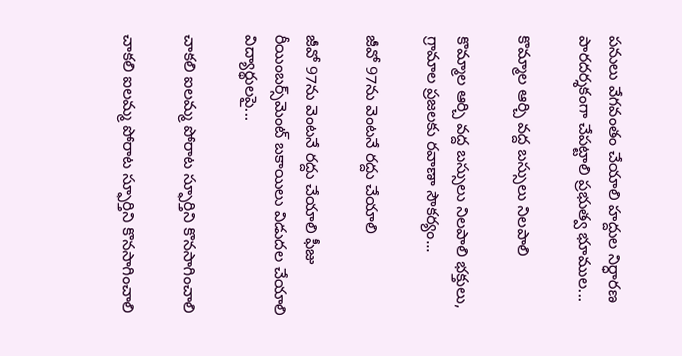పనులు వేగవంతం చేయాలి హద్దుల నిర్ధారణ పారదర్శకంగా చేపట్టాలి ప్రభుత్వ భూముల...

కొమ్మాల ఆర్చి వద్ద బస్సులు నిలపాలి

కొమ్మాల ఆర్చి వద్ద బస్సులు నిలపాలి భక్తులు, గ్రామాల ప్రజలకు రవాణా సౌకర్యం...

జీవో 97ను వెంటనే రద్దు చేయాలి

జీవో 97ను వెంటనే రద్దు చేయాలి ఫీజు రీయింబర్స్‌మెంట్‌ బకాయిలు విడుదల చేయాలి విద్యార్థులపై...

చాకలి ఐలమ్మ పోరాట స్ఫూర్తిని కొనసాగించాలి

చాకలి ఐలమ్మ పోరాట స్ఫూర్తిని కొనసాగించాలి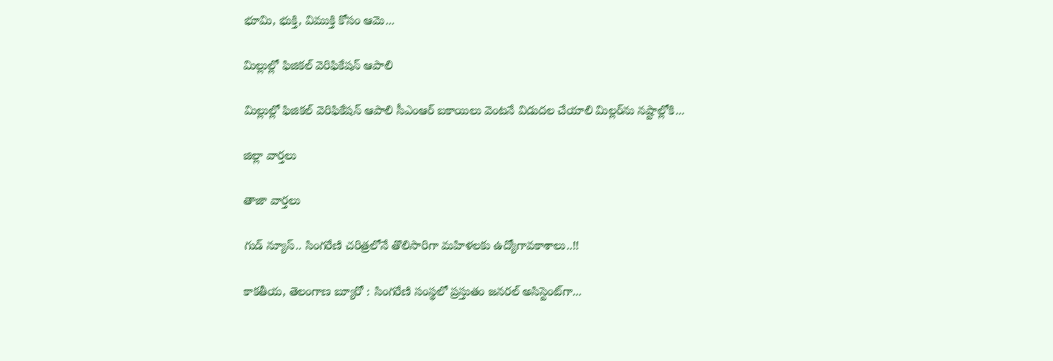భూమి, భుక్తి, విముక్తి కోసం ఆమె...

మిల్లుల్లో ఫిజికల్‌ వెరిఫికేషన్ ఆపాలి

మిల్లుల్లో ఫిజికల్‌ వెరిఫికేషన్ ఆపాలి సీఎంఆర్‌ బకాయిలు వెంటనే విడుదల చేయాలి మిల్లర్‌ను నష్టాల్లోకి...

జిల్లా వార్త‌లు

తాజా వార్త‌లు

గుడ్ న్యూస్.. సింగరేణి చరిత్రలోనే తొలిసారిగా మ‌హిళ‌ల‌కు ఉద్యోగావ‌కాశాలు..!!

కాక‌తీయ‌, తెలంగాణ బ్యూరో : సింగరేణి సంస్థలో ప్రస్తుతం జనరల్ అసిస్టెంట్‌గా...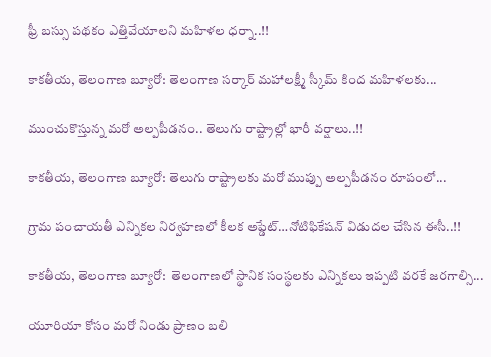ఫ్రీ బస్సు పథకం ఎత్తివేయాలని మహిళల ధర్నా..!!

కాకతీయ, తెలంగాణ బ్యూరో: తెలంగాణ సర్కార్ మహాలక్ష్మీ స్కీమ్ కింద మహిళలకు...

ముంచుకొస్తున్న మరో అల్పపీడనం.. తెలుగు రాష్ట్రాల్లో భారీ వర్షాలు..!!

కాకతీయ, తెలంగాణ బ్యూరో: తెలుగు రాష్ట్రాలకు మరో ముప్పు అల్పపీడనం రూపంలో...

గ్రామ పంచాయ‌తీ ఎన్నిక‌ల నిర్వ‌హ‌ణ‌లో కీల‌క అప్డేట్‌…నోటిఫికేషన్ విడుదల చేసిన ఈసీ..!!

కాకతీయ, తెలంగాణ బ్యూరో:  తెలంగాణలో స్థానిక సంస్థలకు ఎన్నికలు ఇప్పటి వరకే జరగాల్సి...

యూరియా కోసం మరో నిండు ప్రాణం బలి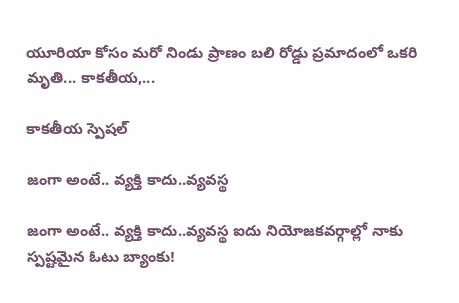యూరియా కోసం మరో నిండు ప్రాణం బలి రోడ్డు ప్రమాదంలో ఒకరి మృతి... కాకతీయ,...

కాక‌తీయ స్పెష‌ల్‌

జంగా అంటే.. వ్య‌క్తి కాదు..వ్య‌వస్థ‌

జంగా అంటే.. వ్య‌క్తి కాదు..వ్య‌వస్థ‌ ఐదు నియోజ‌క‌వ‌ర్గాల్లో నాకు స్ప‌ష్ట‌మైన ఓటు బ్యాంకు!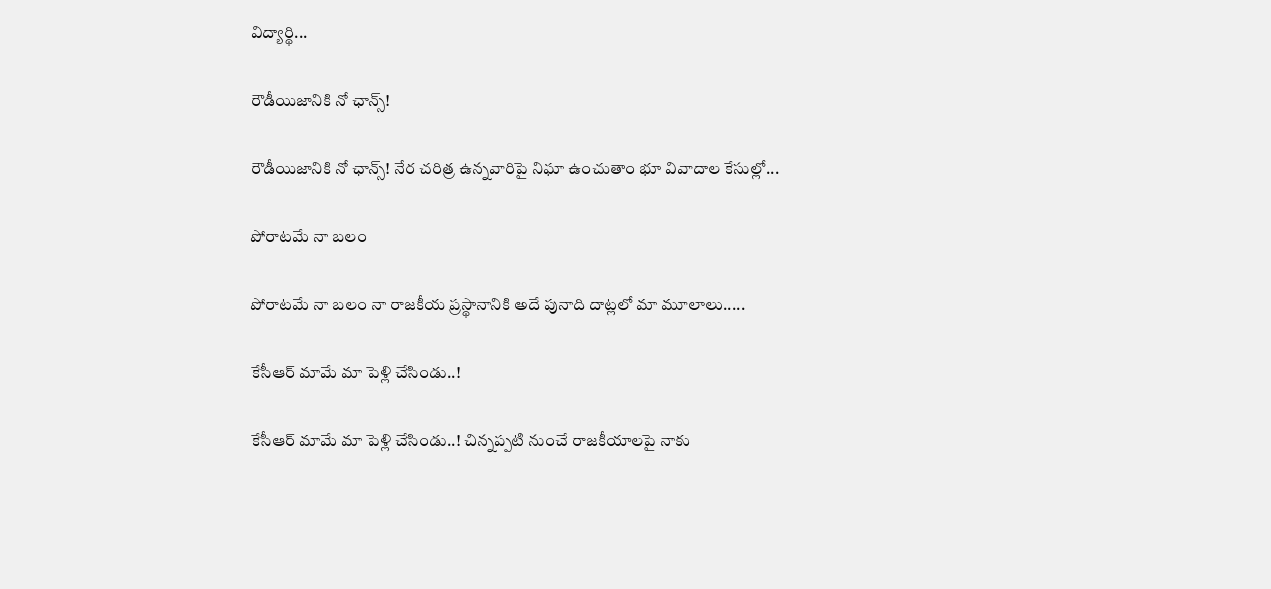విద్యార్థి...

రౌడీయిజానికి నో ఛాన్స్‌!

రౌడీయిజానికి నో ఛాన్స్‌! నేర చరిత్ర ఉన్న‌వారిపై నిఘా ఉంచుతాం భూ వివాదాల కేసుల్లో...

పోరాటమే నా బలం

పోరాటమే నా బలం నా రాజకీయ ప్రస్థానానికి అదే పునాది దాట్లలో మా మూలాలు.....

కేసీఆర్‌ మామే మా పెళ్లి చేసిండు..!

కేసీఆర్‌ మామే మా పెళ్లి చేసిండు..! చిన్నప్ప‌టి నుంచే రాజకీయాలపై నాకు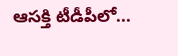ఆసక్తి టీడీపీలో...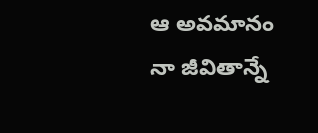ఆ అవమానం నా జీవితాన్నే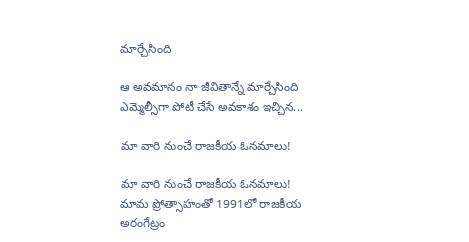మార్చేసింది

ఆ అవమానం నా జీవితాన్నే మార్చేసింది ఎమ్మెల్సీగా పోటీ చేసే అవ‌కాశం ఇచ్చిన...

మా వారి నుంచే రాజకీయ ఓనమాలు!

మా వారి నుంచే రాజకీయ ఓనమాలు! మామ ప్రోత్సాహంతో 1991లో రాజకీయ అరంగేట్రం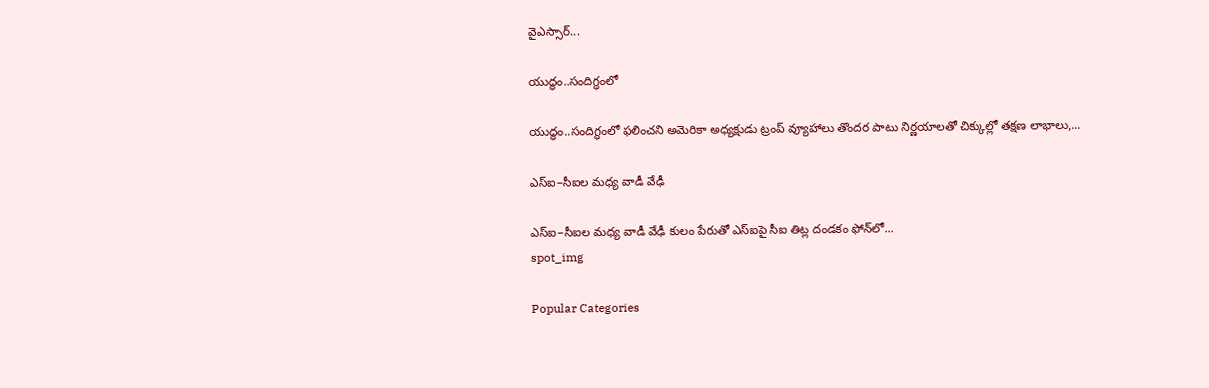వైఎస్సార్‌...

యుద్ధం..సందిగ్ధంలో

యుద్ధం..సందిగ్ధంలో ఫ‌లించని అమెరికా అధ్య‌క్షుడు ట్రంప్ వ్యూహాలు తొంద‌ర పాటు నిర్ణ‌యాల‌తో చిక్కుల్లో తక్షణ లాభాలు,...

ఎస్ఐ–సీఐల మ‌ధ్య వాడీ వేఢీ

ఎస్ఐ–సీఐల మ‌ధ్య వాడీ వేఢీ కులం పేరుతో ఎస్ఐపై సీఐ తిట్ల దండ‌కం ఫోన్‌లో...
spot_img

Popular Categories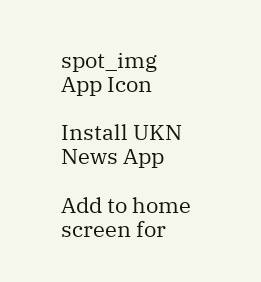spot_img
App Icon

Install UKN News App

Add to home screen for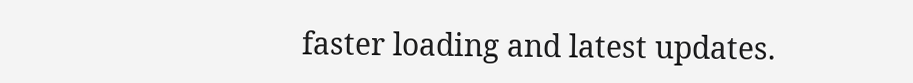faster loading and latest updates.